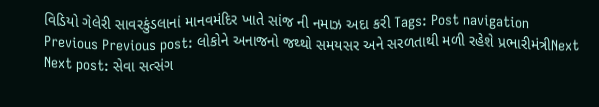વિડિયો ગેલેરી સાવરકુંડલાનાં માનવમંદિર ખાતે સાંજ ની નમાઝ અદા કરી Tags: Post navigation Previous Previous post: લોકોને અનાજનો જથ્થો સમયસર અને સરળતાથી મળી રહેશે પ્રભારીમંત્રીNext Next post: સેવા સત્સંગ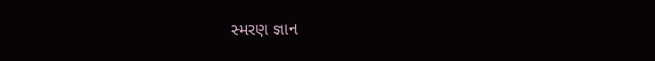સ્મરણ જ્ઞાન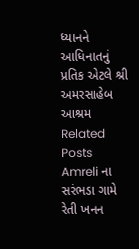ધ્યાનને આધિનાતનું પ્રતિક એટલે શ્રી અમરસાહેબ આશ્રમ Related Posts Amreli ના સરંભડા ગામે રેતી ખનન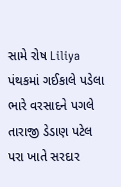સામે રોષ Liliya પંથકમાં ગઈકાલે પડેલા ભારે વરસાદને પગલે તારાજી ડેડાણ પટેલ પરા ખાતે સરદાર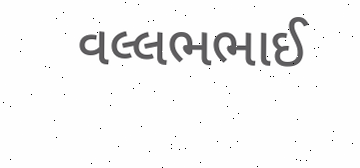વલ્લભભાઈ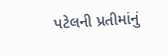પટેલની પ્રતીમાંનું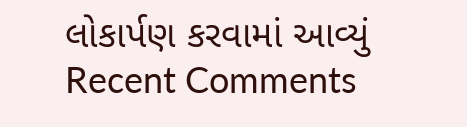લોકાર્પણ કરવામાં આવ્યું
Recent Comments